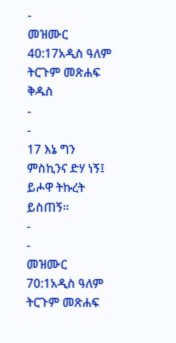-
መዝሙር 40:17አዲስ ዓለም ትርጉም መጽሐፍ ቅዱስ
-
-
17 እኔ ግን ምስኪንና ድሃ ነኝ፤
ይሖዋ ትኩረት ይስጠኝ።
-
-
መዝሙር 70:1አዲስ ዓለም ትርጉም መጽሐፍ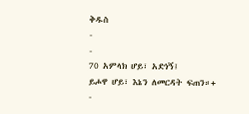ቅዱስ
-
-
70 አምላክ ሆይ፣ አድነኝ፤
ይሖዋ ሆይ፣ እኔን ለመርዳት ፍጠን።+
-